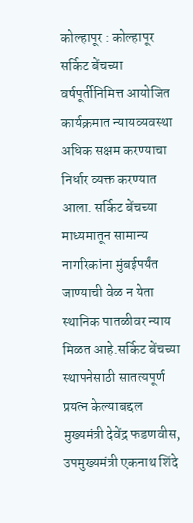कोल्हापूर : कोल्हापूर सर्किट बेंचच्या वर्षपूर्तीनिमित्त आयोजित कार्यक्रमात न्यायव्यवस्था अधिक सक्षम करण्याचा निर्धार व्यक्त करण्यात आला. सर्किट बेंचच्या माध्यमातून सामान्य नागरिकांना मुंबईपर्यंत जाण्याची वेळ न येता स्थानिक पातळीवर न्याय मिळत आहे.सर्किट बेंचच्या स्थापनेसाठी सातत्यपूर्ण प्रयत्न केल्याबद्दल मुख्यमंत्री देवेंद्र फडणवीस, उपमुख्यमंत्री एकनाथ शिंदे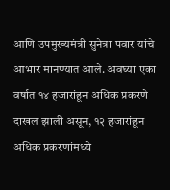आणि उपमुख्यमंत्री सुनेत्रा पवार यांचे आभार मानण्यात आले. अवघ्या एका वर्षात १४ हजारांहून अधिक प्रकरणे दाखल झाली असून, १२ हजारांहून अधिक प्रकरणांमध्ये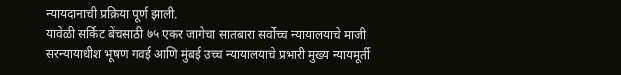न्यायदानाची प्रक्रिया पूर्ण झाली.
यावेळी सर्किट बेंचसाठी ७५ एकर जागेचा सातबारा सर्वोच्च न्यायालयाचे माजी सरन्यायाधीश भूषण गवई आणि मुंबई उच्च न्यायालयाचे प्रभारी मुख्य न्यायमूर्ती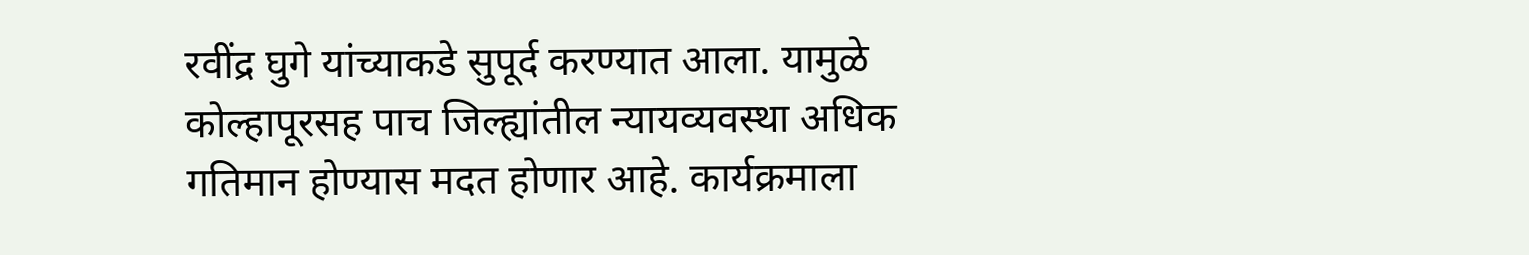रवींद्र घुगे यांच्याकडे सुपूर्द करण्यात आला. यामुळे कोल्हापूरसह पाच जिल्ह्यांतील न्यायव्यवस्था अधिक गतिमान होण्यास मदत होणार आहे. कार्यक्रमाला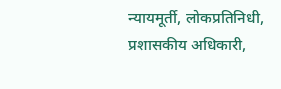न्यायमूर्ती, लोकप्रतिनिधी, प्रशासकीय अधिकारी,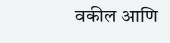वकील आणि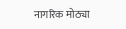नागरिक मोठ्या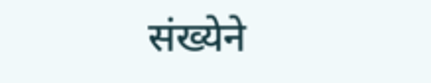संख्येने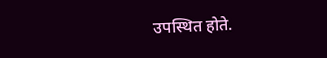उपस्थित होते.